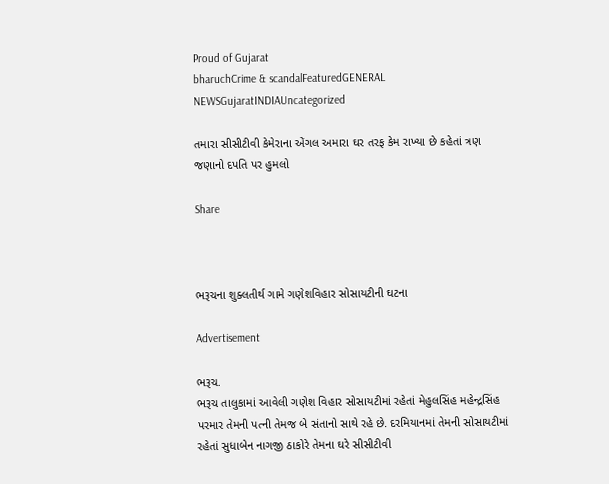Proud of Gujarat
bharuchCrime & scandalFeaturedGENERAL NEWSGujaratINDIAUncategorized

તમારા સીસીટીવી કેમેરાના એંગલ અમારા ઘર તરફ કેમ રાખ્યા છે કહેતાં ત્રણ જણાનો દપતિ પર હુમલો

Share



ભરૂચના શુક્લતીર્થ ગામે ગણેશવિહાર સોસાયટીની ઘટના

Advertisement

ભરૂચ.
ભરૂચ તાલુકામાં આવેલી ગણેશ વિહાર સોસાયટીમાં રહેતાં મેહુલસિંહ મહેન્દ્રસિંહ પરમાર તેમની પત્ની તેમજ બે સંતાનો સાથે રહે છે. દરમિયાનમાં તેમની સોસાયટીમાં રહેતાં સુધાબેન નાગજી ઠાકોરે તેમના ઘરે સીસીટીવી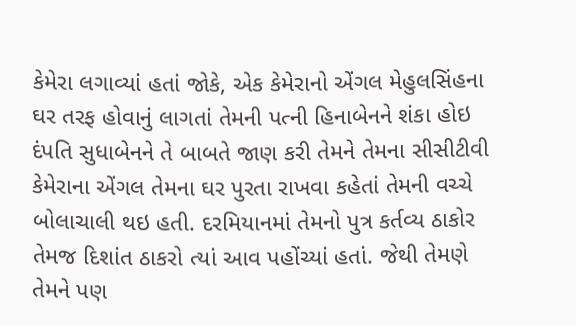કેમેરા લગાવ્યાં હતાં જોકે, એક કેમેરાનો એંગલ મેહુલસિંહના ઘર તરફ હોવાનું લાગતાં તેમની પત્ની હિનાબેનને શંકા હોઇ દંપતિ સુધાબેનને તે બાબતે જાણ કરી તેમને તેમના સીસીટીવી કેમેરાના એંગલ તેમના ઘર પુરતા રાખવા કહેતાં તેમની વચ્ચે બોલાચાલી થઇ હતી. દરમિયાનમાં તેમનો પુત્ર કર્તવ્ય ઠાકોર તેમજ દિશાંત ઠાકરો ત્યાં આવ પહોંચ્યાં હતાં. જેથી તેમણે તેમને પણ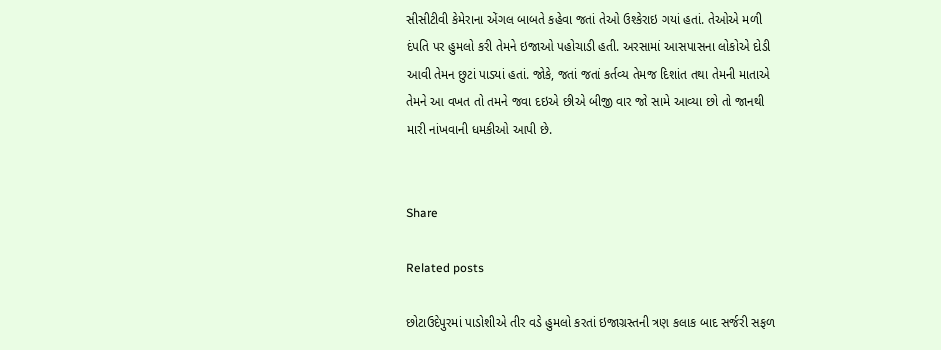સીસીટીવી કેમેરાના એંગલ બાબતે કહેવા જતાં તેઓ ઉશ્કેરાઇ ગયાં હતાં. તેઓએ મળી દંપતિ પર હુમલો કરી તેમને ઇજાઓ પહોચાડી હતી. અરસામાં આસપાસના લોકોએ દોડી આવી તેમન છુટાં પાડ્યાં હતાં. જોકે, જતાં જતાં કર્તવ્ય તેમજ દિશાંત તથા તેમની માતાએ તેમને આ વખત તો તમને જવા દઇએ છીએ બીજી વાર જો સામે આવ્યા છો તો જાનથી મારી નાંખવાની ધમકીઓ આપી છે.


Share

Related posts

છોટાઉદેપુરમાં પાડોશીએ તીર વડે હુમલો કરતાં ઇજાગ્રસ્તની ત્રણ કલાક બાદ સર્જરી સફળ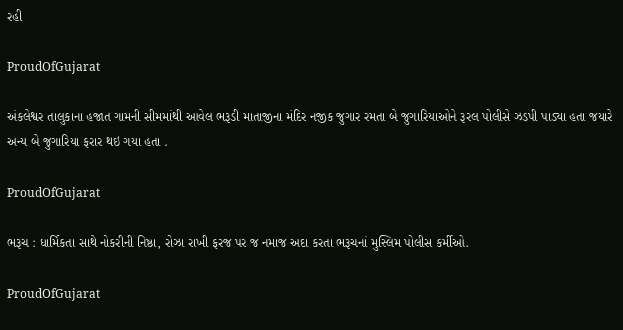રહી

ProudOfGujarat

અંકલેશ્વર તાલુકાના હજાત ગામની સીમમાંથી આવેલ ભરૂડી માતાજીના મંદિર નજીક જુગાર રમતા બે જુગારિયાઓને રૂરલ પોલીસે ઝડપી પાડ્યા હતા જયારે અન્ય બે જુગારિયા ફરાર થઇ ગયા હતા .

ProudOfGujarat

ભરૂચ : ધાર્મિકતા સાથે નોકરીની નિષ્ઠા, રોઝા રાખી ફરજ પર જ નમાજ અદા કરતા ભરૂચનાં મુસ્લિમ પોલીસ કર્મીઓ.

ProudOfGujarat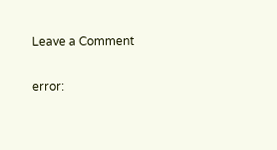Leave a Comment

error: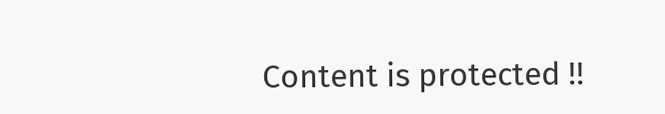Content is protected !!